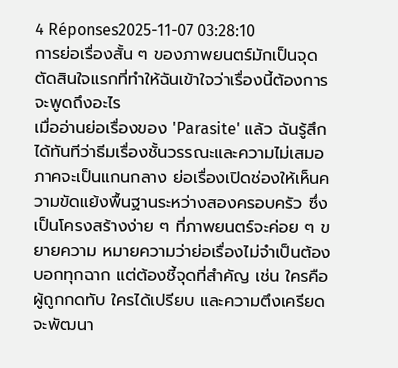4 Réponses2025-11-07 03:28:10
การย่อเรื่องสั้น ๆ ของภาพยนตร์มักเป็นจุดตัดสินใจแรกที่ทำให้ฉันเข้าใจว่าเรื่องนี้ต้องการจะพูดถึงอะไร
เมื่ออ่านย่อเรื่องของ 'Parasite' แล้ว ฉันรู้สึกได้ทันทีว่าธีมเรื่องชั้นวรรณะและความไม่เสมอภาคจะเป็นแกนกลาง ย่อเรื่องเปิดช่องให้เห็นความขัดแย้งพื้นฐานระหว่างสองครอบครัว ซึ่งเป็นโครงสร้างง่าย ๆ ที่ภาพยนตร์จะค่อย ๆ ขยายความ หมายความว่าย่อเรื่องไม่จำเป็นต้องบอกทุกฉาก แต่ต้องชี้จุดที่สำคัญ เช่น ใครคือผู้ถูกกดทับ ใครได้เปรียบ และความตึงเครียดจะพัฒนา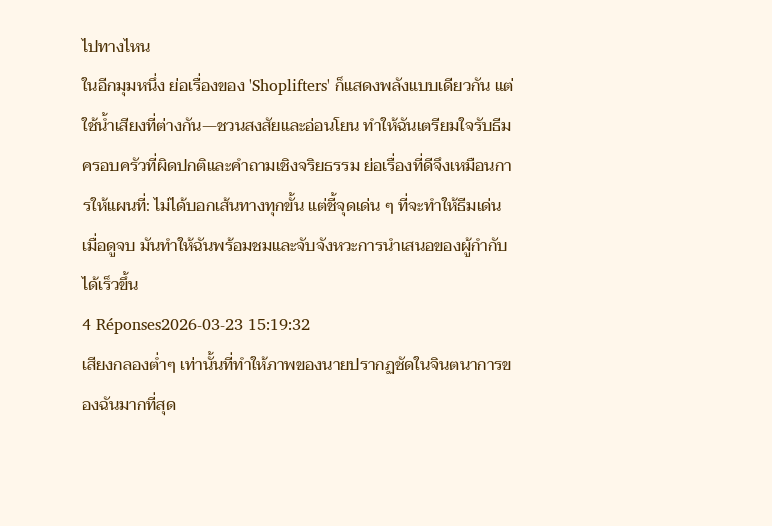ไปทางไหน
ในอีกมุมหนึ่ง ย่อเรื่องของ 'Shoplifters' ก็แสดงพลังแบบเดียวกัน แต่ใช้น้ำเสียงที่ต่างกัน—ชวนสงสัยและอ่อนโยน ทำให้ฉันเตรียมใจรับธีมครอบครัวที่ผิดปกติและคำถามเชิงจริยธรรม ย่อเรื่องที่ดีจึงเหมือนการให้แผนที่: ไม่ได้บอกเส้นทางทุกขั้น แต่ชี้จุดเด่น ๆ ที่จะทำให้ธีมเด่นเมื่อดูจบ มันทำให้ฉันพร้อมชมและจับจังหวะการนำเสนอของผู้กำกับได้เร็วขึ้น
4 Réponses2026-03-23 15:19:32
เสียงกลองต่ำๆ เท่านั้นที่ทำให้ภาพของนายปรากฏชัดในจินตนาการของฉันมากที่สุด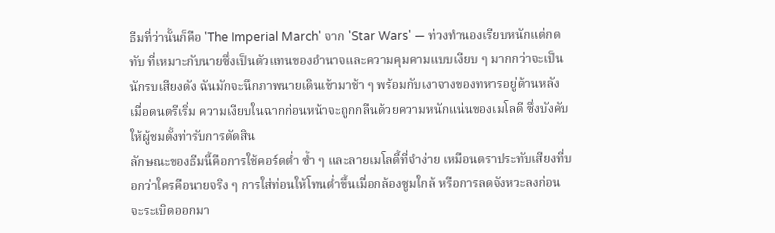ธีมที่ว่านั้นก็คือ 'The Imperial March' จาก 'Star Wars' — ท่วงทำนองเรียบหนักแต่กดทับ ที่เหมาะกับนายซึ่งเป็นตัวแทนของอำนาจและความคุมคามแบบเงียบ ๆ มากกว่าจะเป็นนักรบเสียงดัง ฉันมักจะนึกภาพนายเดินเข้ามาช้า ๆ พร้อมกับเงาจางของทหารอยู่ด้านหลัง เมื่อดนตรีเริ่ม ความเงียบในฉากก่อนหน้าจะถูกกลืนด้วยความหนักแน่นของเมโลดี ซึ่งบังคับให้ผู้ชมตั้งท่ารับการตัดสิน
ลักษณะของธีมนี้คือการใช้คอร์ดต่ำ ซ้ำ ๆ และลายเมโลดี้ที่จำง่าย เหมือนตราประทับเสียงที่บอกว่าใครคือนายจริง ๆ การใส่ท่อนให้โทนต่ำขึ้นเมื่อกล้องซูมใกล้ หรือการลดจังหวะลงก่อนจะระเบิดออกมา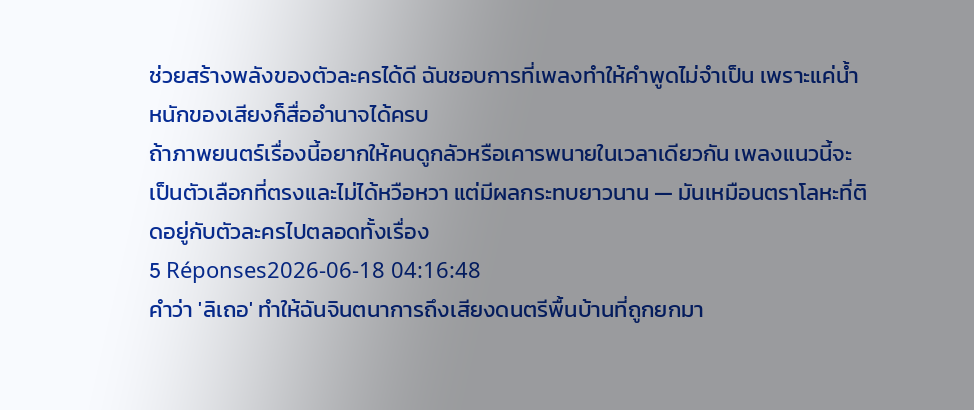ช่วยสร้างพลังของตัวละครได้ดี ฉันชอบการที่เพลงทำให้คำพูดไม่จำเป็น เพราะแค่น้ำหนักของเสียงก็สื่ออำนาจได้ครบ
ถ้าภาพยนตร์เรื่องนี้อยากให้คนดูกลัวหรือเคารพนายในเวลาเดียวกัน เพลงแนวนี้จะเป็นตัวเลือกที่ตรงและไม่ได้หวือหวา แต่มีผลกระทบยาวนาน — มันเหมือนตราโลหะที่ติดอยู่กับตัวละครไปตลอดทั้งเรื่อง
5 Réponses2026-06-18 04:16:48
คำว่า 'ลิเถอ' ทำให้ฉันจินตนาการถึงเสียงดนตรีพื้นบ้านที่ถูกยกมา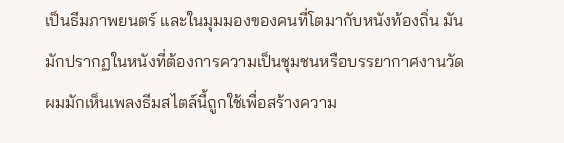เป็นธีมภาพยนตร์ และในมุมมองของคนที่โตมากับหนังท้องถิ่น มันมักปรากฏในหนังที่ต้องการความเป็นชุมชนหรือบรรยากาศงานวัด
ผมมักเห็นเพลงธีมสไตล์นี้ถูกใช้เพื่อสร้างความ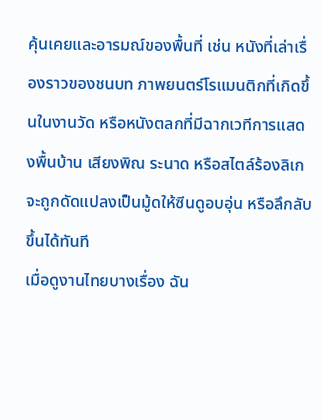คุ้นเคยและอารมณ์ของพื้นที่ เช่น หนังที่เล่าเรื่องราวของชนบท ภาพยนตร์โรแมนติกที่เกิดขึ้นในงานวัด หรือหนังตลกที่มีฉากเวทีการแสดงพื้นบ้าน เสียงพิณ ระนาด หรือสไตล์ร้องลิเกจะถูกดัดแปลงเป็นมู้ดให้ซีนดูอบอุ่น หรือลึกลับขึ้นได้ทันที
เมื่อดูงานไทยบางเรื่อง ฉัน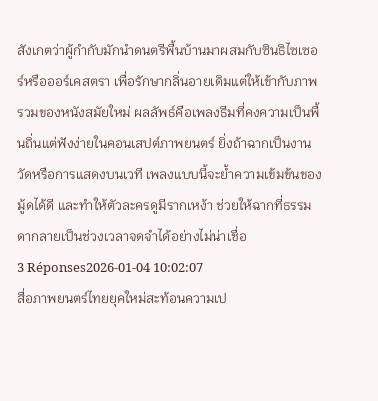สังเกตว่าผู้กำกับมักนำดนตรีพื้นบ้านมาผสมกับซินธิไซเซอร์หรือออร์เคสตรา เพื่อรักษากลิ่นอายเดิมแต่ให้เข้ากับภาพรวมของหนังสมัยใหม่ ผลลัพธ์คือเพลงธีมที่คงความเป็นพื้นถิ่นแต่ฟังง่ายในคอนเสปต์ภาพยนตร์ ยิ่งถ้าฉากเป็นงานวัดหรือการแสดงบนเวที เพลงแบบนี้จะย้ำความเข้มข้นของมู้ดได้ดี และทำให้ตัวละครดูมีรากเหง้า ช่วยให้ฉากที่ธรรมดากลายเป็นช่วงเวลาจดจำได้อย่างไม่น่าเชื่อ
3 Réponses2026-01-04 10:02:07
สื่อภาพยนตร์ไทยยุคใหม่สะท้อนความเป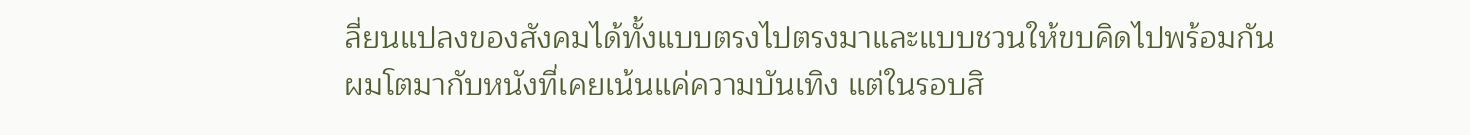ลี่ยนแปลงของสังคมได้ทั้งแบบตรงไปตรงมาและแบบชวนให้ขบคิดไปพร้อมกัน
ผมโตมากับหนังที่เคยเน้นแค่ความบันเทิง แต่ในรอบสิ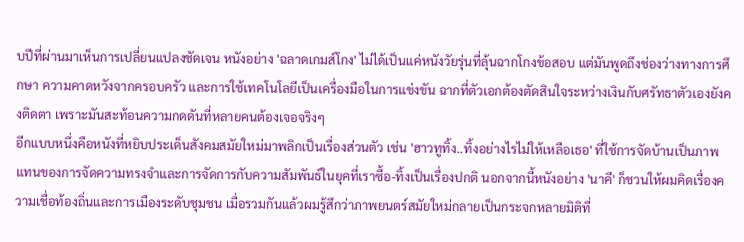บปีที่ผ่านมาเห็นการเปลี่ยนแปลงชัดเจน หนังอย่าง 'ฉลาดเกมส์โกง' ไม่ได้เป็นแค่หนังวัยรุ่นที่ลุ้นฉากโกงข้อสอบ แต่มันพูดถึงช่องว่างทางการศึกษา ความคาดหวังจากครอบครัว และการใช้เทคโนโลยีเป็นเครื่องมือในการแข่งขัน ฉากที่ตัวเอกต้องตัดสินใจระหว่างเงินกับศรัทธาตัวเองยังคงติดตา เพราะมันสะท้อนความกดดันที่หลายคนต้องเจอจริงๆ
อีกแบบหนึ่งคือหนังที่หยิบประเด็นสังคมสมัยใหม่มาพลิกเป็นเรื่องส่วนตัว เช่น 'ฮาวทูทิ้ง..ทิ้งอย่างไรไม่ให้เหลือเธอ' ที่ใช้การจัดบ้านเป็นภาพแทนของการจัดความทรงจำและการจัดการกับความสัมพันธ์ในยุคที่เราซื้อ-ทิ้งเป็นเรื่องปกติ นอกจากนี้หนังอย่าง 'นาคี' ก็ชวนให้ผมคิดเรื่องความเชื่อท้องถิ่นและการเมืองระดับชุมชน เมื่อรวมกันแล้วผมรู้สึกว่าภาพยนตร์สมัยใหม่กลายเป็นกระจกหลายมิติที่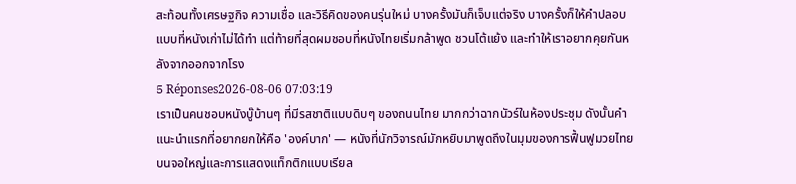สะท้อนทั้งเศรษฐกิจ ความเชื่อ และวิธีคิดของคนรุ่นใหม่ บางครั้งมันก็เจ็บแต่จริง บางครั้งก็ให้คำปลอบแบบที่หนังเก่าไม่ได้ทำ แต่ท้ายที่สุดผมชอบที่หนังไทยเริ่มกล้าพูด ชวนโต้แย้ง และทำให้เราอยากคุยกันหลังจากออกจากโรง
5 Réponses2026-08-06 07:03:19
เราเป็นคนชอบหนังบู๊บ้านๆ ที่มีรสชาติแบบดิบๆ ของถนนไทย มากกว่าฉากนัวร์ในห้องประชุม ดังนั้นคำแนะนำแรกที่อยากยกให้คือ 'องค์บาก' — หนังที่นักวิจารณ์มักหยิบมาพูดถึงในมุมของการฟื้นฟูมวยไทยบนจอใหญ่และการแสดงแท็กติกแบบเรียล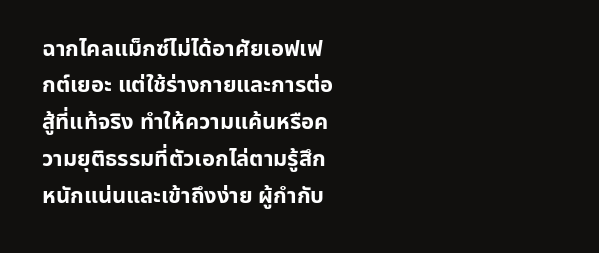ฉากไคลแม็กซ์ไม่ได้อาศัยเอฟเฟกต์เยอะ แต่ใช้ร่างกายและการต่อสู้ที่แท้จริง ทำให้ความแค้นหรือความยุติธรรมที่ตัวเอกไล่ตามรู้สึกหนักแน่นและเข้าถึงง่าย ผู้กำกับ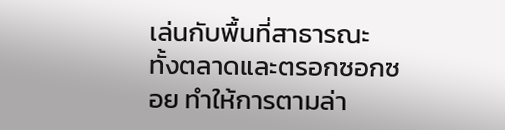เล่นกับพื้นที่สาธารณะ ทั้งตลาดและตรอกซอกซอย ทำให้การตามล่า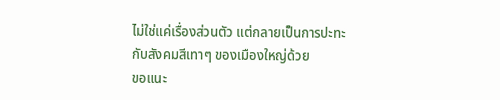ไม่ใช่แค่เรื่องส่วนตัว แต่กลายเป็นการปะทะกับสังคมสีเทาๆ ของเมืองใหญ่ด้วย
ขอแนะ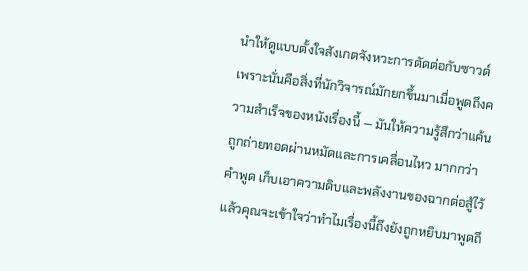นำให้ดูแบบตั้งใจสังเกตจังหวะการตัดต่อกับซาวด์ เพราะนั่นคือสิ่งที่นักวิจารณ์มักยกขึ้นมาเมื่อพูดถึงความสำเร็จของหนังเรื่องนี้ — มันให้ความรู้สึกว่าแค้นถูกถ่ายทอดผ่านหมัดและการเคลื่อนไหว มากกว่าคำพูด เก็บเอาความดิบและพลังงานของฉากต่อสู้ไว้ แล้วคุณจะเข้าใจว่าทำไมเรื่องนี้ถึงยังถูกหยิบมาพูดถึ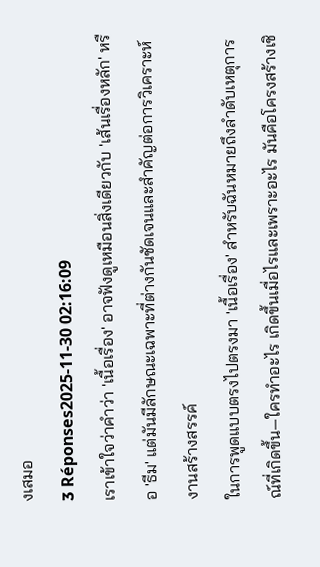งเสมอ
3 Réponses2025-11-30 02:16:09
เราเข้าใจว่าคำว่า 'เนื้อเรื่อง' อาจฟังดูเหมือนสิ่งเดียวกับ 'เส้นเรื่องหลัก' หรือ 'ธีม' แต่มันมีลักษณะเฉพาะที่ต่างกันชัดเจนและสำคัญต่อการวิเคราะห์งานสร้างสรรค์
ในการพูดแบบตรงไปตรงมา 'เนื้อเรื่อง' สำหรับฉันหมายถึงลำดับเหตุการณ์ที่เกิดขึ้น—ใครทำอะไร เกิดขึ้นเมื่อไรและเพราะอะไร มันคือโครงสร้างเชิ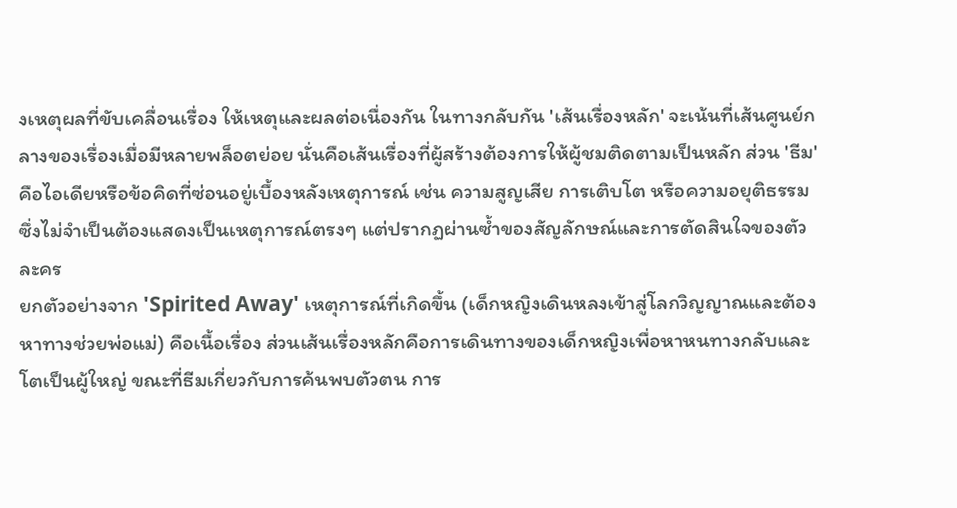งเหตุผลที่ขับเคลื่อนเรื่อง ให้เหตุและผลต่อเนื่องกัน ในทางกลับกัน 'เส้นเรื่องหลัก' จะเน้นที่เส้นศูนย์กลางของเรื่องเมื่อมีหลายพล็อตย่อย นั่นคือเส้นเรื่องที่ผู้สร้างต้องการให้ผู้ชมติดตามเป็นหลัก ส่วน 'ธีม' คือไอเดียหรือข้อคิดที่ซ่อนอยู่เบื้องหลังเหตุการณ์ เช่น ความสูญเสีย การเติบโต หรือความอยุติธรรม ซึ่งไม่จำเป็นต้องแสดงเป็นเหตุการณ์ตรงๆ แต่ปรากฏผ่านซ้ำของสัญลักษณ์และการตัดสินใจของตัวละคร
ยกตัวอย่างจาก 'Spirited Away' เหตุการณ์ที่เกิดขึ้น (เด็กหญิงเดินหลงเข้าสู่โลกวิญญาณและต้องหาทางช่วยพ่อแม่) คือเนื้อเรื่อง ส่วนเส้นเรื่องหลักคือการเดินทางของเด็กหญิงเพื่อหาหนทางกลับและโตเป็นผู้ใหญ่ ขณะที่ธีมเกี่ยวกับการค้นพบตัวตน การ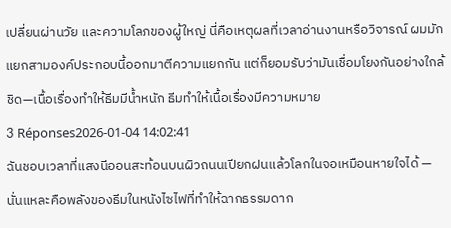เปลี่ยนผ่านวัย และความโลภของผู้ใหญ่ นี่คือเหตุผลที่เวลาอ่านงานหรือวิจารณ์ ผมมักแยกสามองค์ประกอบนี้ออกมาตีความแยกกัน แต่ก็ยอมรับว่ามันเชื่อมโยงกันอย่างใกล้ชิด—เนื้อเรื่องทำให้ธีมมีน้ำหนัก ธีมทำให้เนื้อเรื่องมีความหมาย
3 Réponses2026-01-04 14:02:41
ฉันชอบเวลาที่แสงนีออนสะท้อนบนผิวถนนเปียกฝนแล้วโลกในจอเหมือนหายใจได้ — นั่นแหละคือพลังของธีมในหนังไซไฟที่ทำให้ฉากธรรมดาก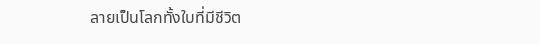ลายเป็นโลกทั้งใบที่มีชีวิต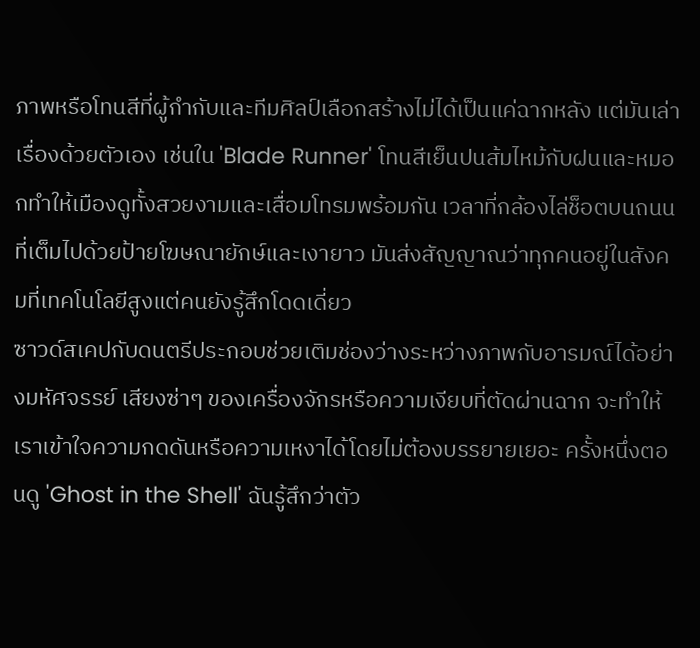ภาพหรือโทนสีที่ผู้กำกับและทีมศิลป์เลือกสร้างไม่ได้เป็นแค่ฉากหลัง แต่มันเล่าเรื่องด้วยตัวเอง เช่นใน 'Blade Runner' โทนสีเย็นปนส้มไหม้กับฝนและหมอกทำให้เมืองดูทั้งสวยงามและเสื่อมโทรมพร้อมกัน เวลาที่กล้องไล่ช็อตบนถนนที่เต็มไปด้วยป้ายโฆษณายักษ์และเงายาว มันส่งสัญญาณว่าทุกคนอยู่ในสังคมที่เทคโนโลยีสูงแต่คนยังรู้สึกโดดเดี่ยว
ซาวด์สเคปกับดนตรีประกอบช่วยเติมช่องว่างระหว่างภาพกับอารมณ์ได้อย่างมหัศจรรย์ เสียงซ่าๆ ของเครื่องจักรหรือความเงียบที่ตัดผ่านฉาก จะทำให้เราเข้าใจความกดดันหรือความเหงาได้โดยไม่ต้องบรรยายเยอะ ครั้งหนึ่งตอนดู 'Ghost in the Shell' ฉันรู้สึกว่าตัว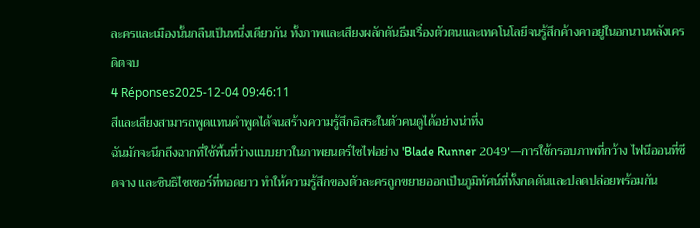ละครและเมืองนั้นกลืนเป็นหนึ่งเดียวกัน ทั้งภาพและเสียงผลักดันธีมเรื่องตัวตนและเทคโนโลยีจนรู้สึกค้างคาอยู่ในอกนานหลังเครดิตจบ
4 Réponses2025-12-04 09:46:11
สีและเสียงสามารถพูดแทนคำพูดได้จนสร้างความรู้สึกอิสระในตัวคนดูได้อย่างน่าทึ่ง
ฉันมักจะนึกถึงฉากที่ใช้พื้นที่ว่างแบบยาวในภาพยนตร์ไซไฟอย่าง 'Blade Runner 2049'—การใช้กรอบภาพที่กว้าง ไฟนีออนที่ซีดจาง และซินธิไซเซอร์ที่ทอดยาว ทำให้ความรู้สึกของตัวละครถูกขยายออกเป็นภูมิทัศน์ที่ทั้งกดดันและปลดปล่อยพร้อมกัน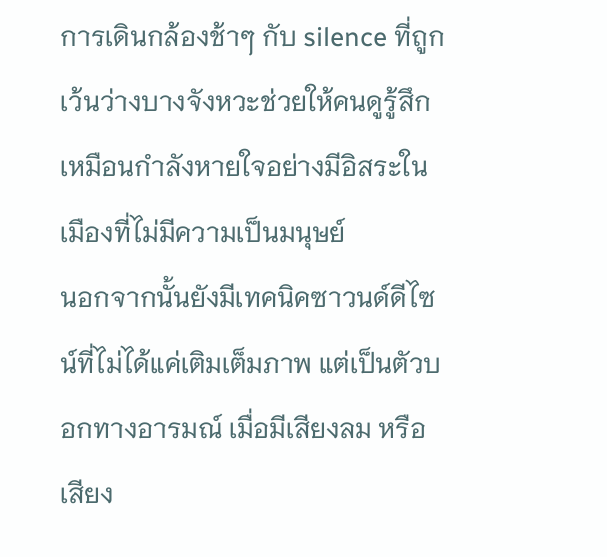การเดินกล้องช้าๆ กับ silence ที่ถูกเว้นว่างบางจังหวะช่วยให้คนดูรู้สึกเหมือนกำลังหายใจอย่างมีอิสระในเมืองที่ไม่มีความเป็นมนุษย์
นอกจากนั้นยังมีเทคนิคซาวนด์ดีไซน์ที่ไม่ได้แค่เติมเต็มภาพ แต่เป็นตัวบอกทางอารมณ์ เมื่อมีเสียงลม หรือเสียง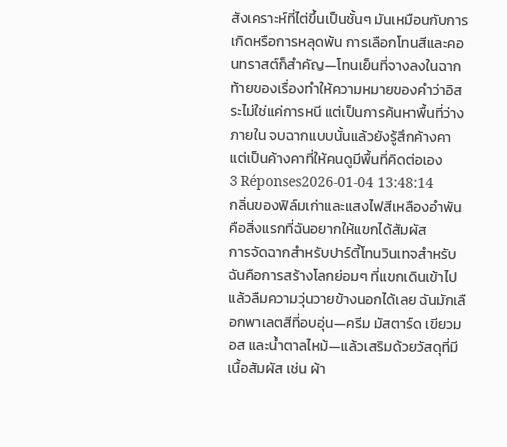สังเคราะห์ที่ไต่ขึ้นเป็นชั้นๆ มันเหมือนกับการเกิดหรือการหลุดพ้น การเลือกโทนสีและคอนทราสต์ก็สำคัญ—โทนเย็นที่จางลงในฉากท้ายของเรื่องทำให้ความหมายของคำว่าอิสระไม่ใช่แค่การหนี แต่เป็นการค้นหาพื้นที่ว่างภายใน จบฉากแบบนั้นแล้วยังรู้สึกค้างคา แต่เป็นค้างคาที่ให้คนดูมีพื้นที่คิดต่อเอง
3 Réponses2026-01-04 13:48:14
กลิ่นของฟิล์มเก่าและแสงไฟสีเหลืองอำพันคือสิ่งแรกที่ฉันอยากให้แขกได้สัมผัส
การจัดฉากสำหรับปาร์ตี้โทนวินเทจสำหรับฉันคือการสร้างโลกย่อมๆ ที่แขกเดินเข้าไปแล้วลืมความวุ่นวายข้างนอกได้เลย ฉันมักเลือกพาเลตสีที่อบอุ่น—ครีม มัสตาร์ด เขียวมอส และน้ำตาลไหม้—แล้วเสริมด้วยวัสดุที่มีเนื้อสัมผัส เช่น ผ้า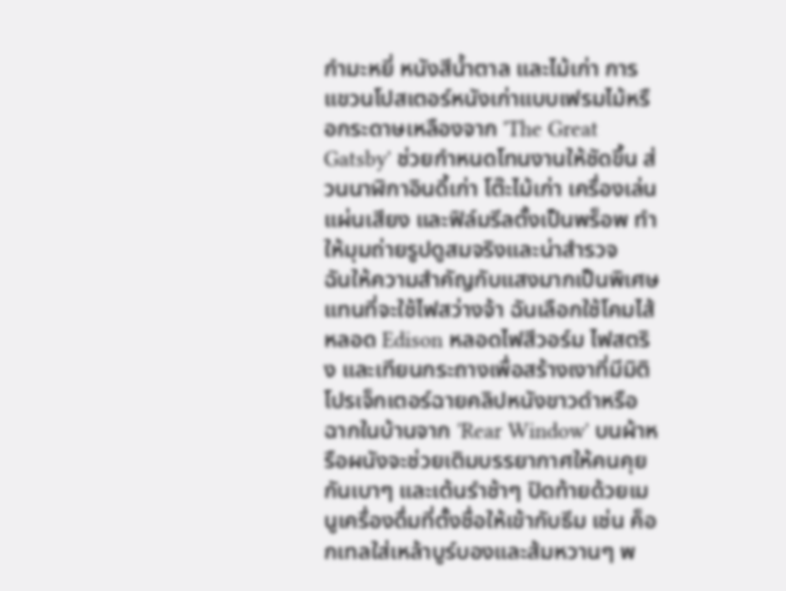กำมะหยี่ หนังสีน้ำตาล และไม้เก่า การแขวนโปสเตอร์หนังเก่าแบบเฟรมไม้หรือกระดาษเหลืองจาก 'The Great Gatsby' ช่วยกำหนดโทนงานให้ชัดขึ้น ส่วนนาฬิกาอินดี้เก่า โต๊ะไม้เก่า เครื่องเล่นแผ่นเสียง และฟิล์มรีลตั้งเป็นพร็อพ ทำให้มุมถ่ายรูปดูสมจริงและน่าสำรวจ
ฉันให้ความสำคัญกับแสงมากเป็นพิเศษ แทนที่จะใช้ไฟสว่างจ้า ฉันเลือกใช้โคมไส้หลอด Edison หลอดไฟสีวอร์ม ไฟสตริง และเทียนกระถางเพื่อสร้างเงาที่มีมิติ โปรเจ็กเตอร์ฉายคลิปหนังขาวดำหรือฉากในบ้านจาก 'Rear Window' บนผ้าหรือผนังจะช่วยเติมบรรยากาศให้คนคุยกันเบาๆ และเต้นรำช้าๆ ปิดท้ายด้วยเมนูเครื่องดื่มที่ตั้งชื่อให้เข้ากับธีม เช่น ค็อกเทลใส่เหล้าบูร์บองและส้มหวานๆ พ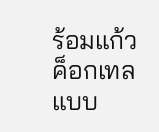ร้อมแก้วค็อกเทลแบบ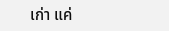เก่า แค่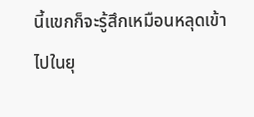นี้แขกก็จะรู้สึกเหมือนหลุดเข้าไปในยุ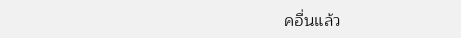คอื่นแล้ว